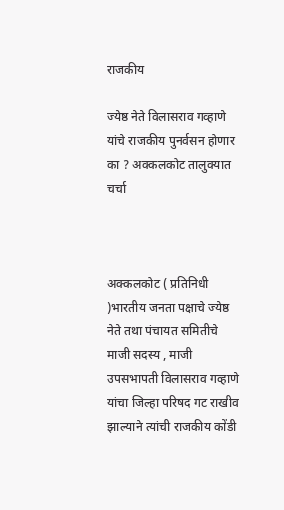राजकीय

ज्येष्ठ नेते विलासराव गव्हाणे यांचे राजकीय पुनर्वसन होणार का ? अक्कलकोट तालुक्यात चर्चा



अक्कलकोट ( प्रतिनिधी )भारतीय जनता पक्षाचे ज्येष्ठ नेते तथा पंचायत समितीचे माजी सदस्य , माजी  उपसभापती विलासराव गव्हाणे यांचा जिल्हा परिषद गट राखीव झाल्याने त्यांची राजकीय कोंडी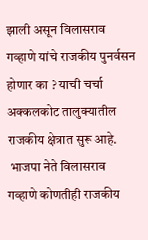झाली असून विलासराव गव्हाणे यांचे राजकीय पुनर्वसन होणार का ? याची चर्चा अक्कलकोट तालुक्यातील राजकीय क्षेत्रात सुरू आहे.
 भाजपा नेते विलासराव गव्हाणे कोणतीही राजकीय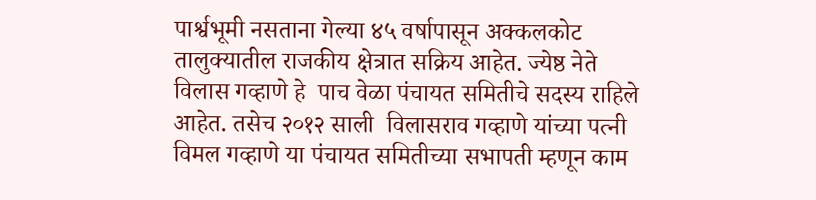पार्श्वभूमी नसताना गेल्या ४५ वर्षापासून अक्कलकोट तालुक्यातील राजकीय क्षेत्रात सक्रिय आहेत. ज्येष्ठ नेते विलास गव्हाणे हे  पाच वेळा पंचायत समितीचे सदस्य राहिले आहेत. तसेच २०१२ साली  विलासराव गव्हाणे यांच्या पत्नी विमल गव्हाणे या पंचायत समितीच्या सभापती म्हणून काम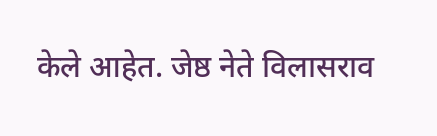केले आहेत. जेष्ठ नेते विलासराव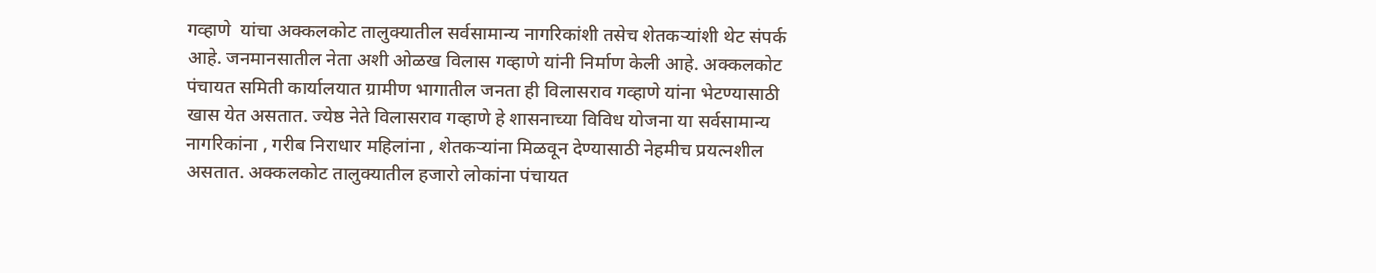गव्हाणे  यांचा अक्कलकोट तालुक्यातील सर्वसामान्य नागरिकांशी तसेच शेतकऱ्यांशी थेट संपर्क आहे. जनमानसातील नेता अशी ओळख विलास गव्हाणे यांनी निर्माण केली आहे. अक्कलकोट पंचायत समिती कार्यालयात ग्रामीण भागातील जनता ही विलासराव गव्हाणे यांना भेटण्यासाठी खास येत असतात. ज्येष्ठ नेते विलासराव गव्हाणे हे शासनाच्या विविध योजना या सर्वसामान्य नागरिकांना , गरीब निराधार महिलांना , शेतकऱ्यांना मिळवून देण्यासाठी नेहमीच प्रयत्नशील असतात. अक्कलकोट तालुक्यातील हजारो लोकांना पंचायत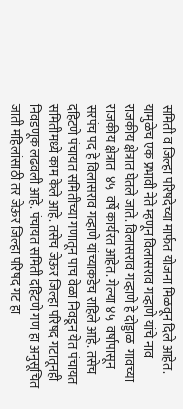समिती व जिल्हा परिषदेच्या मार्फत योजना मिळवून दिले आहेत. यामुळेच एक प्रभावी नेते म्हणून विलासराव गव्हाणे यांचे नाव राजकीय क्षेत्रात घेतले जाते. विलासराव गव्हाणे हे दोड्डाळ  गावच्या राजकीय क्षेत्रात  ४५  वर्षे कार्यरत आहेत. गेल्या ४५  वर्षापासून सरपंच पद हे विलासराव गव्हाणे यांच्याकडेच राहिले आहे. तसेच दहिटणे पंचायत समितीच्या गणातून पाच वेळा निवडून येत पंचायत समितीमध्ये काम केले आहे. तसेच जेऊर जिल्हा परिषद गटातूनही निवडणूक लढवली आहे. पंचायत समिती दहिटणे गण हा अनुसूचित जाती महिलांसाठी तर जेऊर जिल्हा परिषद गट हा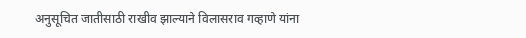अनुसूचित जातीसाठी राखीव झाल्याने विलासराव गव्हाणे यांना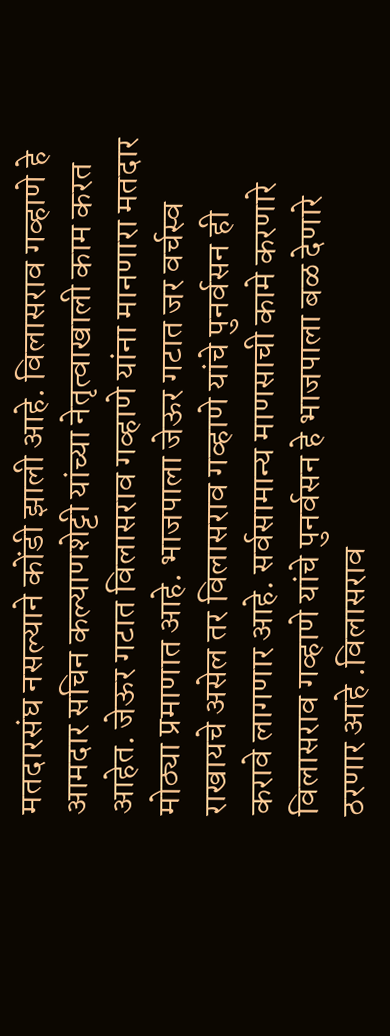मतदारसंघ नसल्याने कोंडी झाली आहे. विलासराव गव्हाणे हे  आमदार सचिन कल्याणशेट्टी यांच्या नेतृत्वाखाली काम करत आहेत. जेऊर गटात विलासराव गव्हाणे यांना मानणारा मतदार मोठ्या प्रमाणात आहे. भाजपाला जेऊर गटात जर वर्चस्व राखायचे असेल तर विलासराव गव्हाणे यांचे पुनर्वसन ही करावे लागणार आहे. सर्वसामान्य माणसाची कामे करणारे विलासराव गव्हाणे यांचे पुनर्वसन हे भाजपाला बळ देणारे ठरणार आहे .विलासराव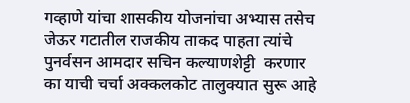गव्हाणे यांचा शासकीय योजनांचा अभ्यास तसेच जेऊर गटातील राजकीय ताकद पाहता त्यांचे पुनर्वसन आमदार सचिन कल्याणशेट्टी  करणार का याची चर्चा अक्कलकोट तालुक्यात सुरू आहे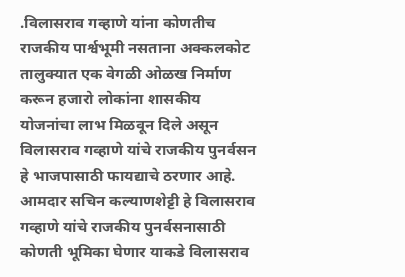.विलासराव गव्हाणे यांना कोणतीच राजकीय पार्श्वभूमी नसताना अक्कलकोट तालुक्यात एक वेगळी ओळख निर्माण करून हजारो लोकांना शासकीय योजनांचा लाभ मिळवून दिले असून विलासराव गव्हाणे यांचे राजकीय पुनर्वसन हे भाजपासाठी फायद्याचे ठरणार आहे. आमदार सचिन कल्याणशेट्टी हे विलासराव गव्हाणे यांचे राजकीय पुनर्वसनासाठी कोणती भूमिका घेणार याकडे विलासराव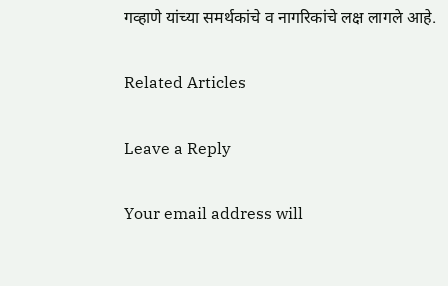गव्हाणे यांच्या समर्थकांचे व नागरिकांचे लक्ष लागले आहे.

Related Articles

Leave a Reply

Your email address will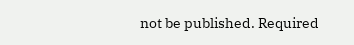not be published. Required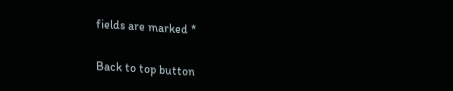fields are marked *

Back to top button